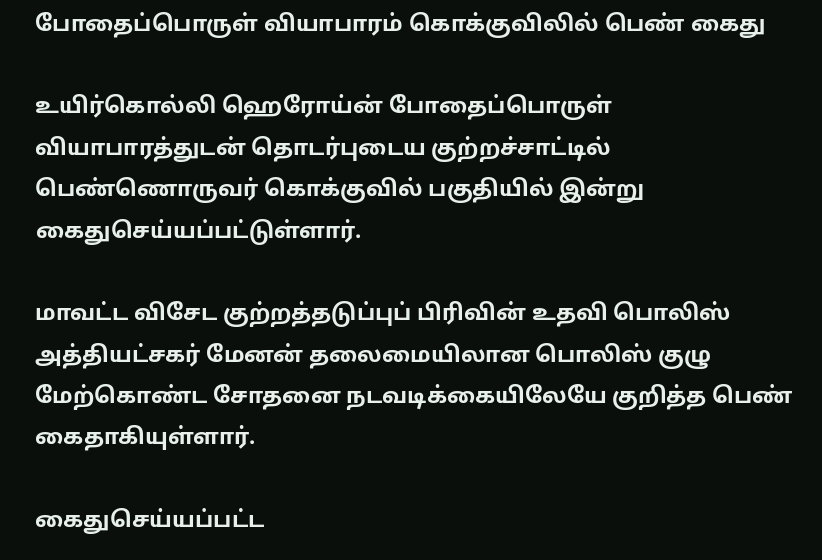போதைப்பொருள் வியாபாரம் கொக்குவிலில் பெண் கைது

உயிர்கொல்லி ஹெரோய்ன் போதைப்பொருள் வியாபாரத்துடன் தொடர்புடைய குற்றச்சாட்டில் பெண்ணொருவர் கொக்குவில் பகுதியில் இன்று கைதுசெய்யப்பட்டுள்ளார்.

மாவட்ட விசேட குற்றத்தடுப்புப் பிரிவின் உதவி பொலிஸ் அத்தியட்சகர் மேனன் தலைமையிலான பொலிஸ் குழு மேற்கொண்ட சோதனை நடவடிக்கையிலேயே குறித்த பெண் கைதாகியுள்ளார்.

கைதுசெய்யப்பட்ட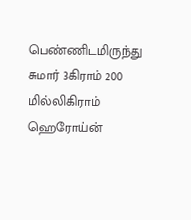பெண்ணிடமிருந்து சுமார் 3கிராம் 200 மில்லிகிராம் ஹெரோய்ன்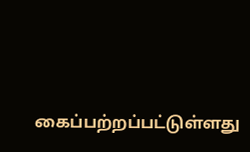கைப்பற்றப்பட்டுள்ளது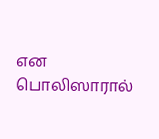என பொலிஸாரால்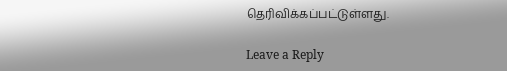தெரிவிக்கப்பட்டுள்ளது.

Leave a Reply